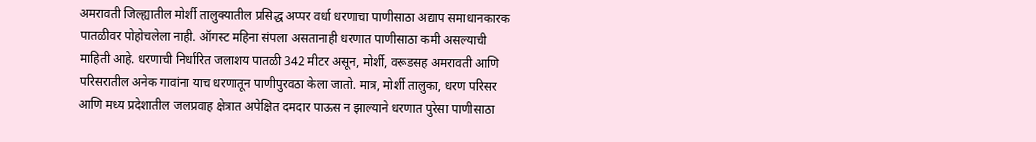अमरावती जिल्ह्यातील मोर्शी तालुक्यातील प्रसिद्ध अप्पर वर्धा धरणाचा पाणीसाठा अद्याप समाधानकारक पातळीवर पोहोचलेला नाही. ऑगस्ट महिना संपला असतानाही धरणात पाणीसाठा कमी असल्याची माहिती आहे. धरणाची निर्धारित जलाशय पातळी 342 मीटर असून, मोर्शी, वरूडसह अमरावती आणि परिसरातील अनेक गावांना याच धरणातून पाणीपुरवठा केला जातो. मात्र, मोर्शी तालुका, धरण परिसर आणि मध्य प्रदेशातील जलप्रवाह क्षेत्रात अपेक्षित दमदार पाऊस न झाल्याने धरणात पुरेसा पाणीसाठा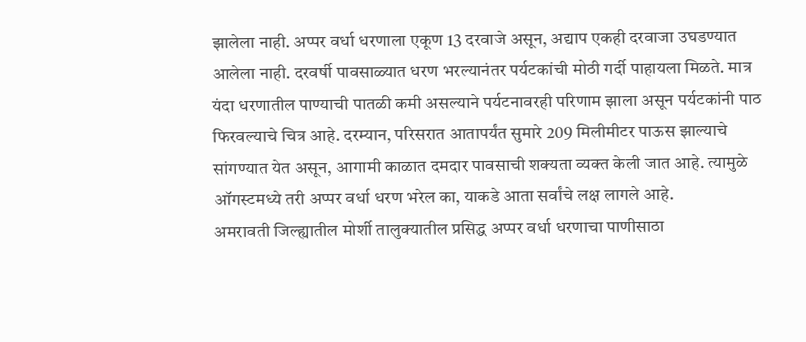झालेला नाही. अप्पर वर्धा धरणाला एकूण 13 दरवाजे असून, अद्याप एकही दरवाजा उघडण्यात आलेला नाही. दरवर्षी पावसाळ्यात धरण भरल्यानंतर पर्यटकांची मोठी गर्दी पाहायला मिळते. मात्र यंदा धरणातील पाण्याची पातळी कमी असल्याने पर्यटनावरही परिणाम झाला असून पर्यटकांनी पाठ फिरवल्याचे चित्र आहे. दरम्यान, परिसरात आतापर्यंत सुमारे 209 मिलीमीटर पाऊस झाल्याचे सांगण्यात येत असून, आगामी काळात दमदार पावसाची शक्यता व्यक्त केली जात आहे. त्यामुळे ऑगस्टमध्ये तरी अप्पर वर्धा धरण भरेल का, याकडे आता सर्वांचे लक्ष लागले आहे.
अमरावती जिल्ह्यातील मोर्शी तालुक्यातील प्रसिद्ध अप्पर वर्धा धरणाचा पाणीसाठा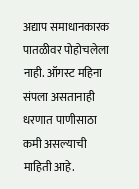अद्याप समाधानकारक पातळीवर पोहोचलेला नाही. ऑगस्ट महिना संपला असतानाही धरणात पाणीसाठा कमी असल्याची माहिती आहे.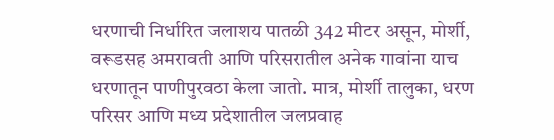धरणाची निर्धारित जलाशय पातळी 342 मीटर असून, मोर्शी, वरूडसह अमरावती आणि परिसरातील अनेक गावांना याच धरणातून पाणीपुरवठा केला जातो. मात्र, मोर्शी तालुका, धरण परिसर आणि मध्य प्रदेशातील जलप्रवाह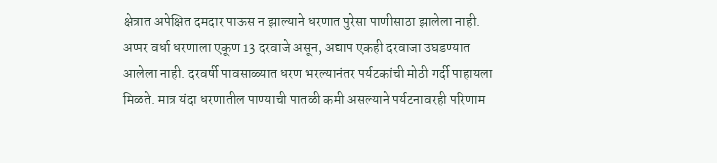क्षेत्रात अपेक्षित दमदार पाऊस न झाल्याने धरणात पुरेसा पाणीसाठा झालेला नाही. अप्पर वर्धा धरणाला एकूण 13 दरवाजे असून, अद्याप एकही दरवाजा उघडण्यात आलेला नाही. दरवर्षी पावसाळ्यात धरण भरल्यानंतर पर्यटकांची मोठी गर्दी पाहायला मिळते. मात्र यंदा धरणातील पाण्याची पातळी कमी असल्याने पर्यटनावरही परिणाम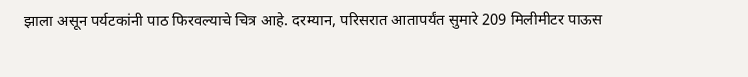झाला असून पर्यटकांनी पाठ फिरवल्याचे चित्र आहे. दरम्यान, परिसरात आतापर्यंत सुमारे 209 मिलीमीटर पाऊस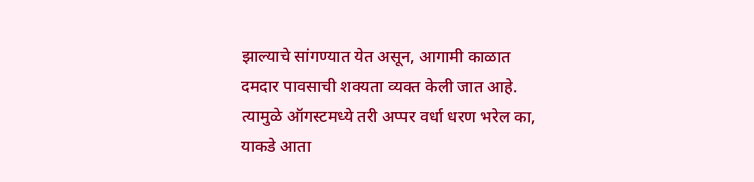झाल्याचे सांगण्यात येत असून, आगामी काळात दमदार पावसाची शक्यता व्यक्त केली जात आहे. त्यामुळे ऑगस्टमध्ये तरी अप्पर वर्धा धरण भरेल का, याकडे आता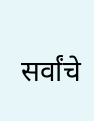सर्वांचे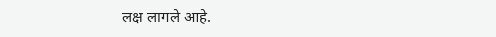लक्ष लागले आहे.